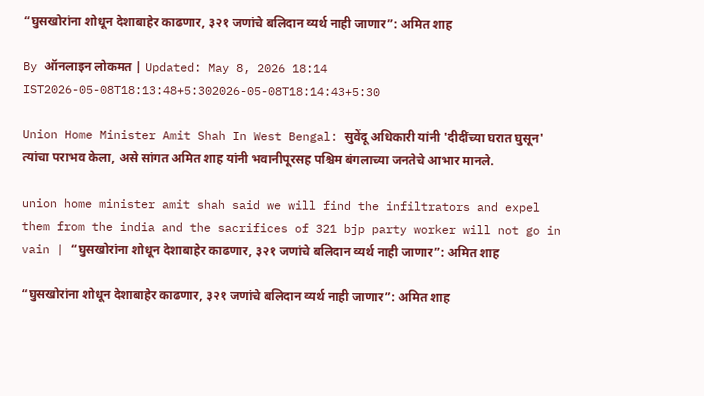“घुसखोरांना शोधून देशाबाहेर काढणार, ३२१ जणांचे बलिदान व्यर्थ नाही जाणार”: अमित शाह

By ऑनलाइन लोकमत | Updated: May 8, 2026 18:14 IST2026-05-08T18:13:48+5:302026-05-08T18:14:43+5:30

Union Home Minister Amit Shah In West Bengal: सुवेंदू अधिकारी यांनी 'दीदींच्या घरात घुसून' त्यांचा पराभव केला, असे सांगत अमित शाह यांनी भवानीपूरसह पश्चिम बंगलाच्या जनतेचे आभार मानले.

union home minister amit shah said we will find the infiltrators and expel them from the india and the sacrifices of 321 bjp party worker will not go in vain | “घुसखोरांना शोधून देशाबाहेर काढणार, ३२१ जणांचे बलिदान व्यर्थ नाही जाणार”: अमित शाह

“घुसखोरांना शोधून देशाबाहेर काढणार, ३२१ जणांचे बलिदान व्यर्थ नाही जाणार”: अमित शाह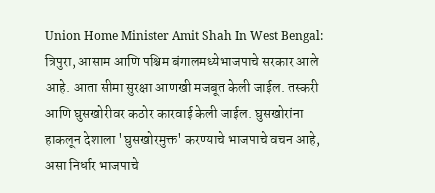Union Home Minister Amit Shah In West Bengal: त्रिपुरा, आसाम आणि पश्चिम बंगालमध्येभाजपाचे सरकार आले आहे. आता सीमा सुरक्षा आणखी मजबूत केली जाईल. तस्करी आणि घुसखोरीवर कठोर कारवाई केली जाईल. घुसखोरांना हाकलून देशाला 'घुसखोरमुक्त' करण्याचे भाजपाचे वचन आहे, असा निर्धार भाजपाचे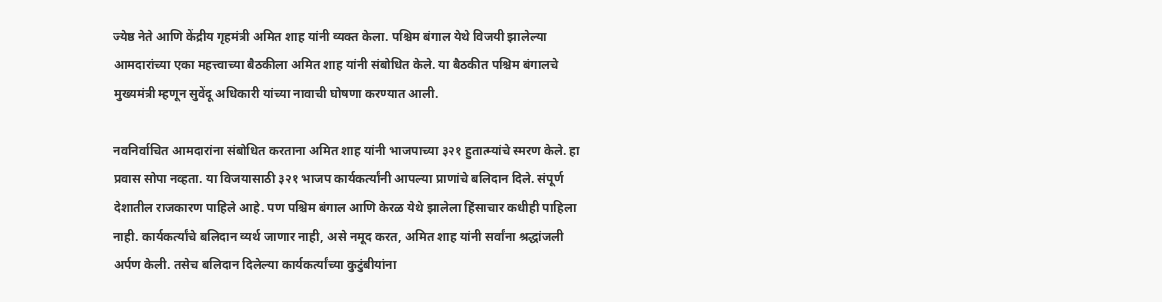ज्येष्ठ नेते आणि केंद्रीय गृहमंत्री अमित शाह यांनी व्यक्त केला. पश्चिम बंगाल येथे विजयी झालेल्या आमदारांच्या एका महत्त्वाच्या बैठकीला अमित शाह यांनी संबोधित केले. या बैठकीत पश्चिम बंगालचे मुख्यमंत्री म्हणून सुवेंदू अधिकारी यांच्या नावाची घोषणा करण्यात आली.

नवनिर्वाचित आमदारांना संबोधित करताना अमित शाह यांनी भाजपाच्या ३२१ हुतात्म्यांचे स्मरण केले. हा प्रवास सोपा नव्हता. या विजयासाठी ३२१ भाजप कार्यकर्त्यांनी आपल्या प्राणांचे बलिदान दिले. संपूर्ण देशातील राजकारण पाहिले आहे. पण पश्चिम बंगाल आणि केरळ येथे झालेला हिंसाचार कधीही पाहिला नाही. कार्यकर्त्यांचे बलिदान व्यर्थ जाणार नाही, असे नमूद करत, अमित शाह यांनी सर्वांना श्रद्धांजली अर्पण केली. तसेच बलिदान दिलेल्या कार्यकर्त्यांच्या कुटुंबीयांना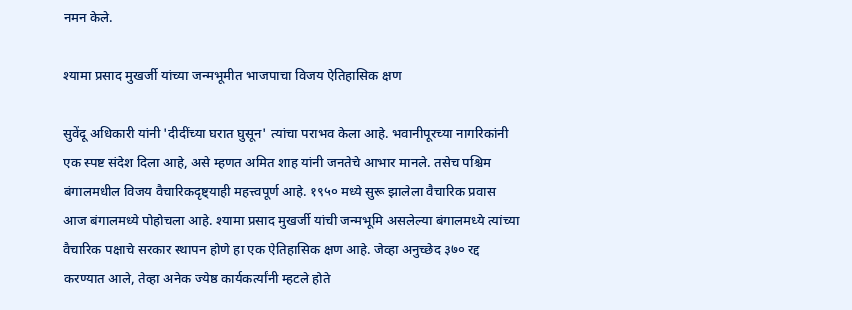नमन केले.

श्यामा प्रसाद मुखर्जी यांच्या जन्मभूमीत भाजपाचा विजय ऐतिहासिक क्षण

सुवेंदू अधिकारी यांनी 'दीदींच्या घरात घुसून' त्यांचा पराभव केला आहे. भवानीपूरच्या नागरिकांनी एक स्पष्ट संदेश दिला आहे, असे म्हणत अमित शाह यांनी जनतेचे आभार मानले. तसेच पश्चिम बंगालमधील विजय वैचारिकदृष्ट्याही महत्त्वपूर्ण आहे. १९५० मध्ये सुरू झालेला वैचारिक प्रवास आज बंगालमध्ये पोहोचला आहे. श्यामा प्रसाद मुखर्जी यांची जन्मभूमि असलेल्या बंगालमध्ये त्यांच्या वैचारिक पक्षाचे सरकार स्थापन होणे हा एक ऐतिहासिक क्षण आहे. जेव्हा अनुच्छेद ३७० रद्द करण्यात आले, तेव्हा अनेक ज्येष्ठ कार्यकर्त्यांनी म्हटले होते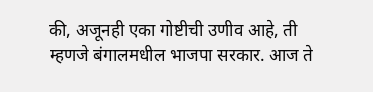की, अजूनही एका गोष्टीची उणीव आहे, ती म्हणजे बंगालमधील भाजपा सरकार. आज ते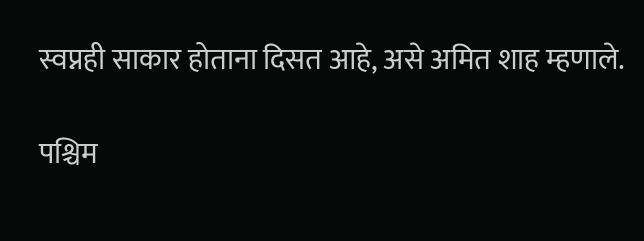स्वप्नही साकार होताना दिसत आहे, असे अमित शाह म्हणाले.

पश्चिम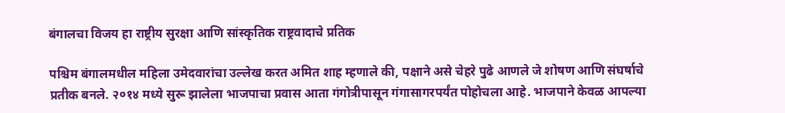बंगालचा विजय हा राष्ट्रीय सुरक्षा आणि सांस्कृतिक राष्ट्रवादाचे प्रतिक

पश्चिम बंगालमधील महिला उमेदवारांचा उल्लेख करत अमित शाह म्हणाले की, पक्षाने असे चेहरे पुढे आणले जे शोषण आणि संघर्षाचे प्रतीक बनले. २०१४ मध्ये सुरू झालेला भाजपाचा प्रवास आता गंगोत्रीपासून गंगासागरपर्यंत पोहोचला आहे. भाजपाने केवळ आपल्या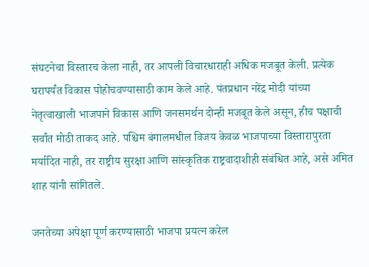संघटनेचा विस्तारच केला नाही, तर आपली विचारधाराही अधिक मजबूत केली. प्रत्येक घरापर्यंत विकास पोहोचवण्यासाठी काम केले आहे. पंतप्रधान नरेंद्र मोदी यांच्या नेतृत्वाखाली भाजपाने विकास आणि जनसमर्थन दोन्ही मजबूत केले असून, हीच पक्षाची सर्वांत मोठी ताकद आहे. पश्चिम बंगालमधील विजय केवळ भाजपाच्या विस्तारापुरता मर्यादित नाही, तर राष्ट्रीय सुरक्षा आणि सांस्कृतिक राष्ट्रवादाशीही संबंधित आहे, असे अमित शाह यांनी सांगितले.

जनतेच्या अपेक्षा पूर्ण करण्यासाठी भाजपा प्रयत्न करेल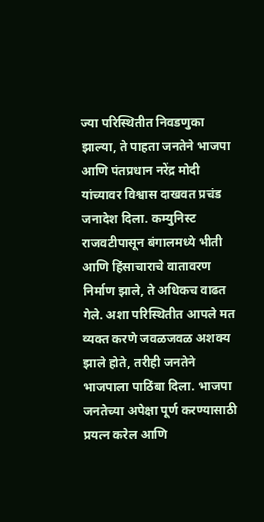ज्या परिस्थितीत निवडणुका झाल्या, ते पाहता जनतेने भाजपा आणि पंतप्रधान नरेंद्र मोदी यांच्यावर विश्वास दाखवत प्रचंड जनादेश दिला. कम्युनिस्ट राजवटीपासून बंगालमध्ये भीती आणि हिंसाचाराचे वातावरण निर्माण झाले, ते अधिकच वाढत गेले. अशा परिस्थितीत आपले मत व्यक्त करणे जवळजवळ अशक्य झाले होते, तरीही जनतेने भाजपाला पाठिंबा दिला. भाजपा जनतेच्या अपेक्षा पूर्ण करण्यासाठी प्रयत्न करेल आणि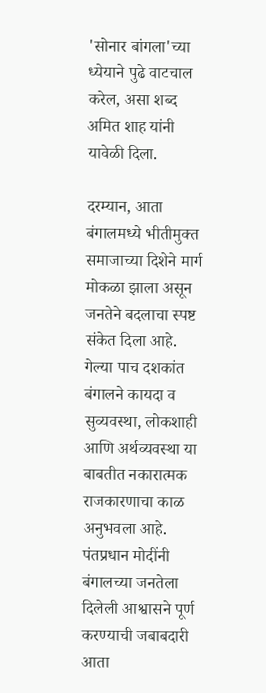'सोनार बांगला'च्या ध्येयाने पुढे वाटचाल करेल, असा शब्द अमित शाह यांनी यावेळी दिला.

दरम्यान, आता बंगालमध्ये भीतीमुक्त समाजाच्या दिशेने मार्ग मोकळा झाला असून जनतेने बदलाचा स्पष्ट संकेत दिला आहे. गेल्या पाच दशकांत बंगालने कायदा व सुव्यवस्था, लोकशाही आणि अर्थव्यवस्था या बाबतीत नकारात्मक राजकारणाचा काळ अनुभवला आहे. पंतप्रधान मोदींनी बंगालच्या जनतेला दिलेली आश्वासने पूर्ण करण्याची जबाबदारी आता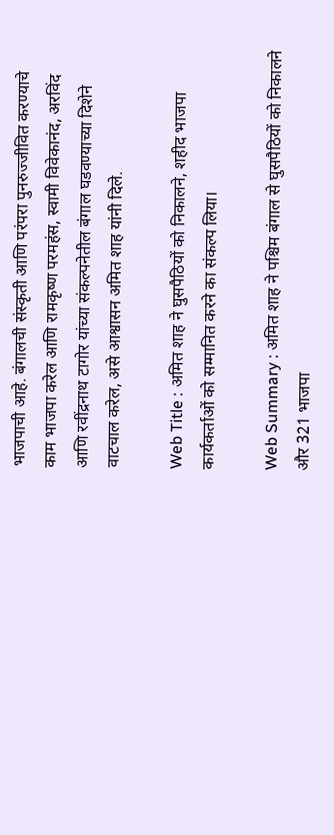भाजपाची आहे. बंगालची संस्कृती आणि परंपरा पुनरुज्जीवित करण्याचे काम भाजपा करेल आणि रामकृष्ण परमहंस, स्वामी विवेकानंद, अरविंद आणि रवींद्रनाथ टागोर यांच्या संकल्पनेतील बंगाल घडवण्याच्या दिशेने वाटचाल करेल, असे आश्वासन अमित शाह यांनी दिले.

Web Title : अमित शाह ने घुसपैठियों को निकालने, शहीद भाजपा कार्यकर्ताओं को सम्मानित करने का संकल्प लिया।

Web Summary : अमित शाह ने पश्चिम बंगाल से घुसपैठियों को निकालने और 321 भाजपा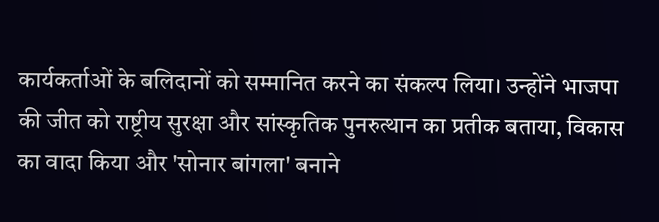कार्यकर्ताओं के बलिदानों को सम्मानित करने का संकल्प लिया। उन्होंने भाजपा की जीत को राष्ट्रीय सुरक्षा और सांस्कृतिक पुनरुत्थान का प्रतीक बताया, विकास का वादा किया और 'सोनार बांगला' बनाने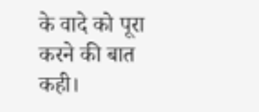के वादे को पूरा करने की बात कही।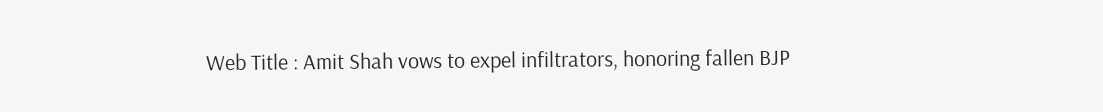Web Title : Amit Shah vows to expel infiltrators, honoring fallen BJP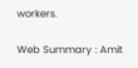workers.

Web Summary : Amit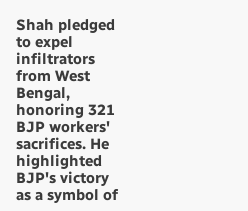Shah pledged to expel infiltrators from West Bengal, honoring 321 BJP workers' sacrifices. He highlighted BJP's victory as a symbol of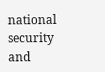national security and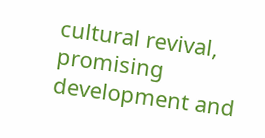cultural revival, promising development and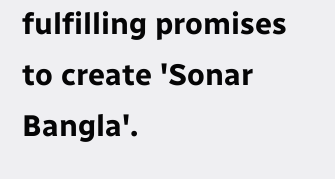fulfilling promises to create 'Sonar Bangla'.